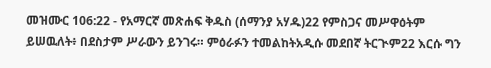መዝሙር 106:22 - የአማርኛ መጽሐፍ ቅዱስ (ሰማንያ አሃዱ)22 የምስጋና መሥዋዕትም ይሠዉለት፥ በደስታም ሥራውን ይንገሩ። ምዕራፉን ተመልከትአዲሱ መደበኛ ትርጒም22 እርሱ ግን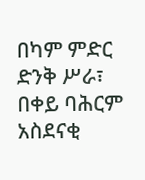በካም ምድር ድንቅ ሥራ፣ በቀይ ባሕርም አስደናቂ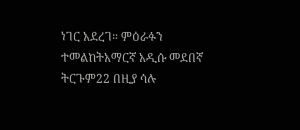ነገር አደረገ። ምዕራፉን ተመልከትአማርኛ አዲሱ መደበኛ ትርጉም22 በዚያ ሳሉ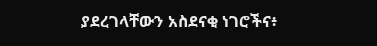ያደረገላቸውን አስደናቂ ነገሮችና፥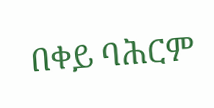በቀይ ባሕርም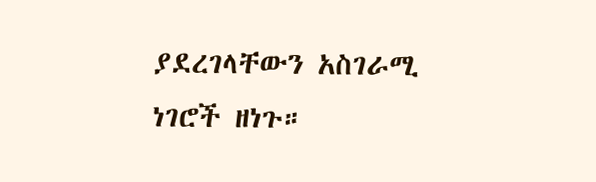ያደረገላቸውን አስገራሚ ነገሮች ዘነጉ።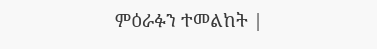ምዕራፉን ተመልከት |